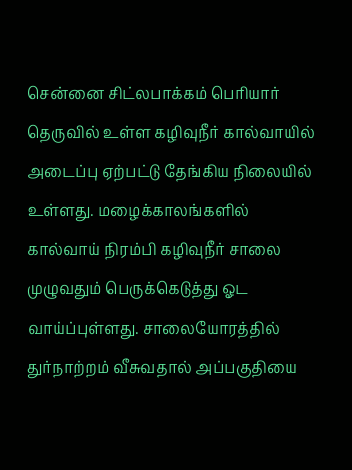சென்னை சிட்லபாக்கம் பெரியார் தெருவில் உள்ள கழிவுநீர் கால்வாயில் அடைப்பு ஏற்பட்டு தேங்கிய நிலையில் உள்ளது. மழைக்காலங்களில் கால்வாய் நிரம்பி கழிவுநீர் சாலை முழுவதும் பெருக்கெடுத்து ஓட வாய்ப்புள்ளது. சாலையோரத்தில் துர்நாற்றம் வீசுவதால் அப்பகுதியை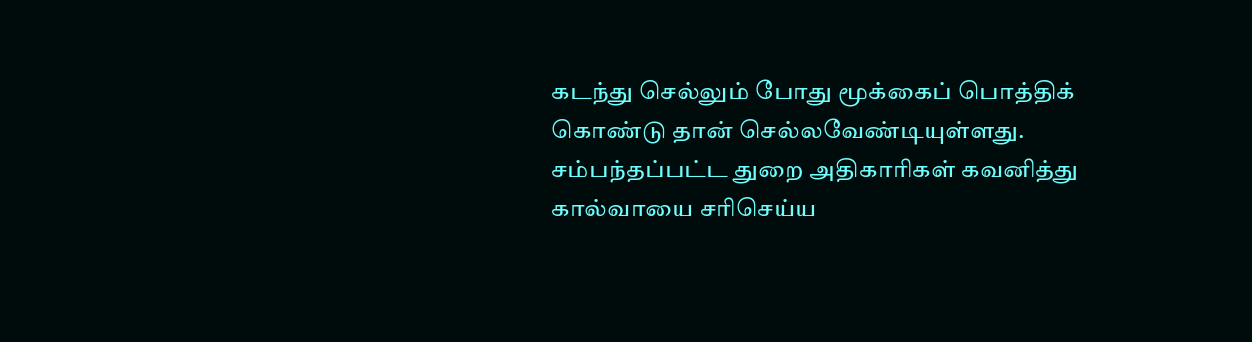கடந்து செல்லும் போது மூக்கைப் பொத்திக் கொண்டு தான் செல்லவேண்டியுள்ளது. சம்பந்தப்பட்ட துறை அதிகாரிகள் கவனித்து கால்வாயை சரிசெய்ய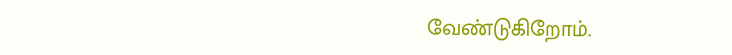வேண்டுகிறோம்.